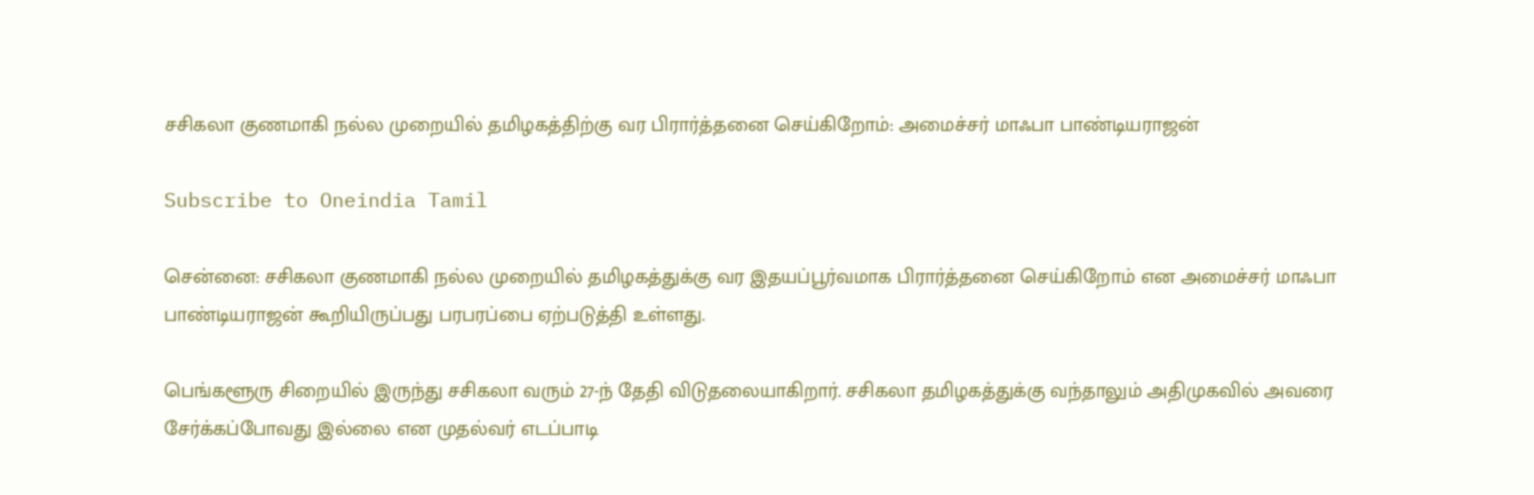சசிகலா குணமாகி நல்ல முறையில் தமிழகத்திற்கு வர பிரார்த்தனை செய்கிறோம்: அமைச்சர் மாஃபா பாண்டியராஜன்

Subscribe to Oneindia Tamil

சென்னை: சசிகலா குணமாகி நல்ல முறையில் தமிழகத்துக்கு வர இதயப்பூர்வமாக பிரார்த்தனை செய்கிறோம் என அமைச்சர் மாஃபா பாண்டியராஜன் கூறியிருப்பது பரபரப்பை ஏற்படுத்தி உள்ளது.

பெங்களூரு சிறையில் இருந்து சசிகலா வரும் 27-ந் தேதி விடுதலையாகிறார். சசிகலா தமிழகத்துக்கு வந்தாலும் அதிமுகவில் அவரை சேர்க்கப்போவது இல்லை என முதல்வர் எடப்பாடி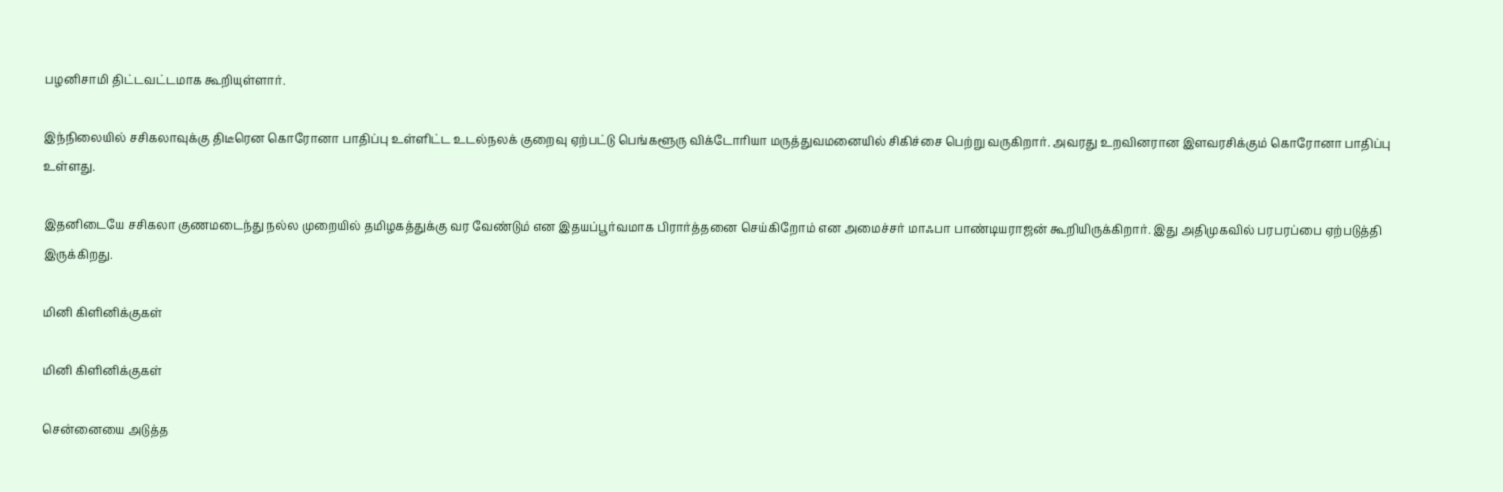பழனிசாமி திட்டவட்டமாக கூறியுள்ளார்.

இந்நிலையில் சசிகலாவுக்கு திடீரென கொரோனா பாதிப்பு உள்ளிட்ட உடல்நலக் குறைவு ஏற்பட்டு பெங்களூரு விக்டோரியா மருத்துவமனையில் சிகிச்சை பெற்று வருகிறார். அவரது உறவினரான இளவரசிக்கும் கொரோனா பாதிப்பு உள்ளது.

இதனிடையே சசிகலா குணமடைந்து நல்ல முறையில் தமிழகத்துக்கு வர வேண்டும் என இதயப்பூர்வமாக பிரார்த்தனை செய்கிறோம் என அமைச்சர் மாஃபா பாண்டியராஜன் கூறியிருக்கிறார். இது அதிமுகவில் பரபரப்பை ஏற்படுத்தி இருக்கிறது.

மினி கிளினிக்குகள்

மினி கிளினிக்குகள்

சென்னையை அடுத்த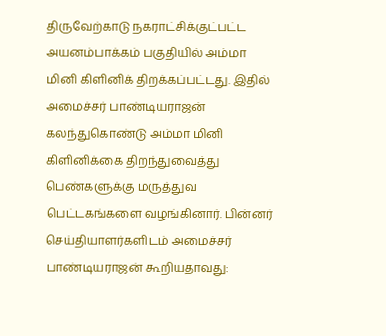திருவேற்காடு நகராட்சிக்குட்பட்ட அயனம்பாக்கம் பகுதியில் அம்மா மினி கிளினிக் திறக்கப்பட்டது. இதில் அமைச்சர் பாண்டியராஜன் கலந்துகொண்டு அம்மா மினி கிளினிக்கை திறந்துவைத்து பெண்களுக்கு மருத்துவ பெட்டகங்களை வழங்கினார். பின்னர் செய்தியாளர்களிடம் அமைச்சர் பாண்டியராஜன் கூறியதாவது: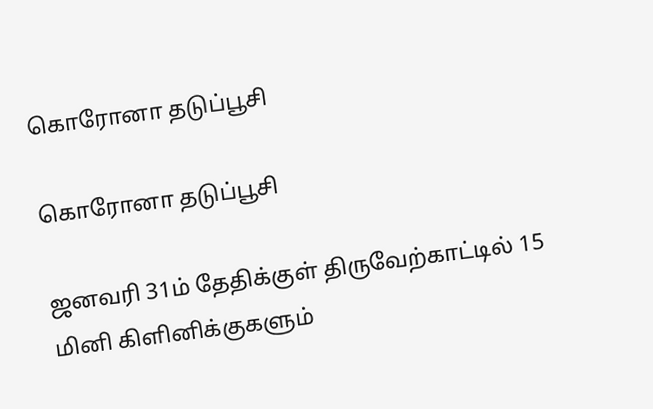கொரோனா தடுப்பூசி

கொரோனா தடுப்பூசி

ஜனவரி 31ம் தேதிக்குள் திருவேற்காட்டில் 15 மினி கிளினிக்குகளும்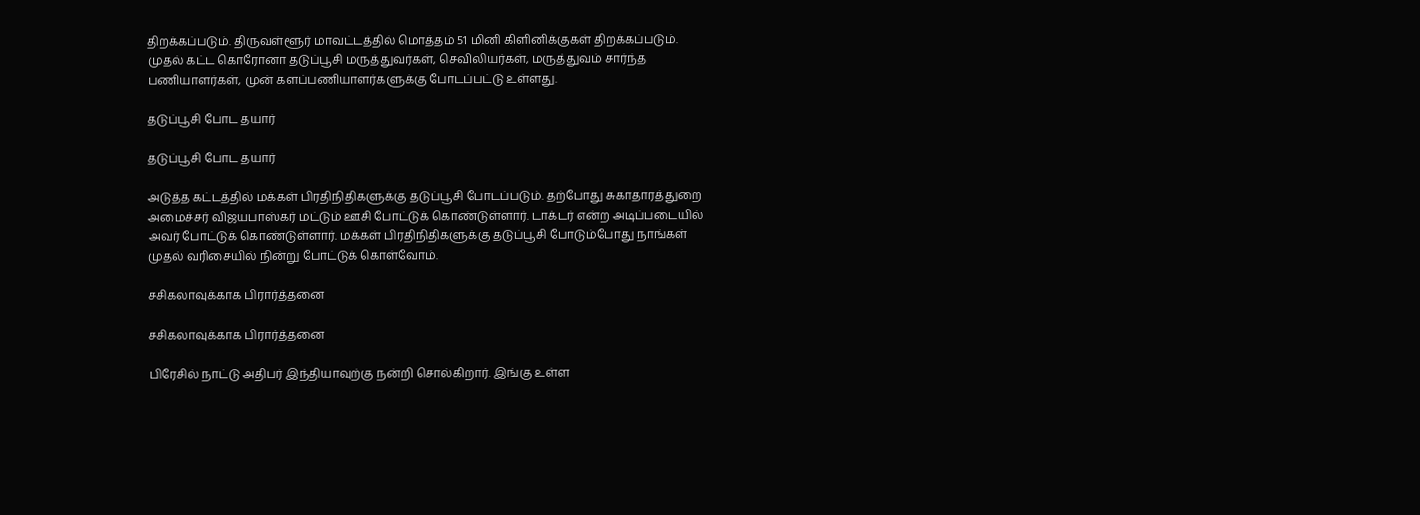திறக்கப்படும். திருவள்ளூர் மாவட்டத்தில் மொத்தம் 51 மினி கிளினிக்குகள் திறக்கப்படும். முதல் கட்ட கொரோனா தடுப்பூசி மருத்துவர்கள், செவிலியர்கள், மருத்துவம் சார்ந்த பணியாளர்கள், முன் களப்பணியாளர்களுக்கு போடப்பட்டு உள்ளது.

தடுப்பூசி போட தயார்

தடுப்பூசி போட தயார்

அடுத்த கட்டத்தில் மக்கள் பிரதிநிதிகளுக்கு தடுப்பூசி போடப்படும். தற்போது சுகாதாரத்துறை அமைச்சர் விஜயபாஸ்கர் மட்டும் ஊசி போட்டுக் கொண்டுள்ளார். டாக்டர் என்ற அடிப்படையில் அவர் போட்டுக் கொண்டுள்ளார். மக்கள் பிரதிநிதிகளுக்கு தடுப்பூசி போடும்போது நாங்கள் முதல் வரிசையில் நின்று போட்டுக் கொள்வோம்.

சசிகலாவுக்காக பிரார்த்தனை

சசிகலாவுக்காக பிரார்த்தனை

பிரேசில் நாட்டு அதிபர் இந்தியாவுற்கு நன்றி சொல்கிறார். இங்கு உள்ள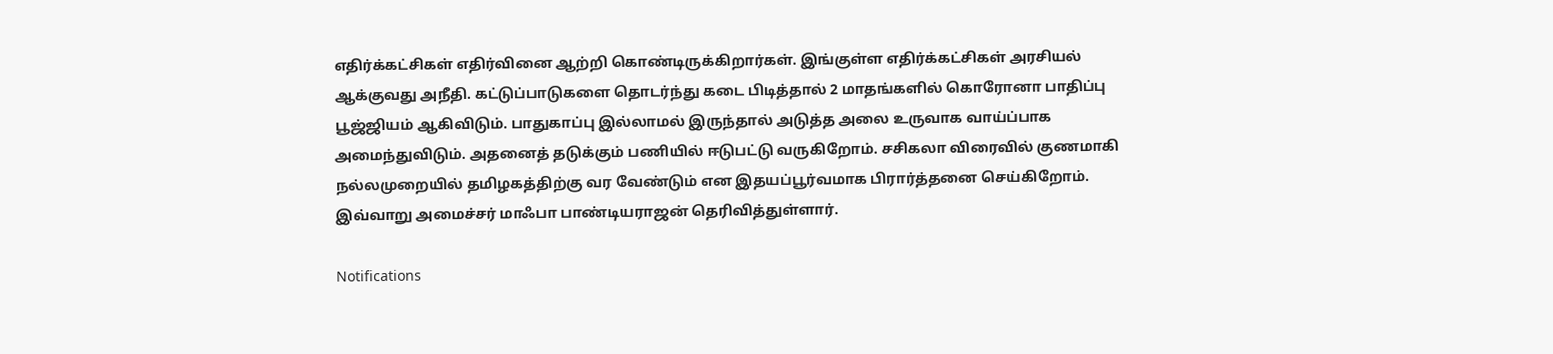எதிர்க்கட்சிகள் எதிர்வினை ஆற்றி கொண்டிருக்கிறார்கள். இங்குள்ள எதிர்க்கட்சிகள் அரசியல் ஆக்குவது அநீதி. கட்டுப்பாடுகளை தொடர்ந்து கடை பிடித்தால் 2 மாதங்களில் கொரோனா பாதிப்பு பூஜ்ஜியம் ஆகிவிடும். பாதுகாப்பு இல்லாமல் இருந்தால் அடுத்த அலை உருவாக வாய்ப்பாக அமைந்துவிடும். அதனைத் தடுக்கும் பணியில் ஈடுபட்டு வருகிறோம். சசிகலா விரைவில் குணமாகி நல்லமுறையில் தமிழகத்திற்கு வர வேண்டும் என இதயப்பூர்வமாக பிரார்த்தனை செய்கிறோம். இவ்வாறு அமைச்சர் மாஃபா பாண்டியராஜன் தெரிவித்துள்ளார்.

Notifications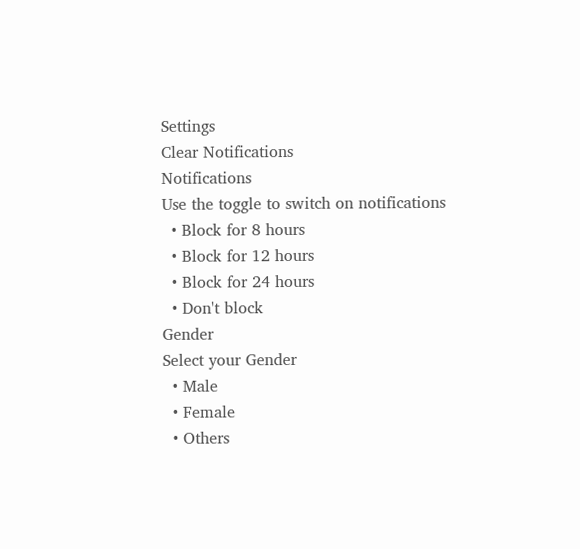Settings
Clear Notifications
Notifications
Use the toggle to switch on notifications
  • Block for 8 hours
  • Block for 12 hours
  • Block for 24 hours
  • Don't block
Gender
Select your Gender
  • Male
  • Female
  • Others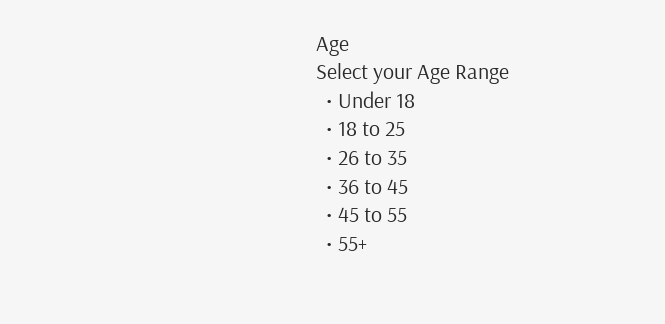Age
Select your Age Range
  • Under 18
  • 18 to 25
  • 26 to 35
  • 36 to 45
  • 45 to 55
  • 55+